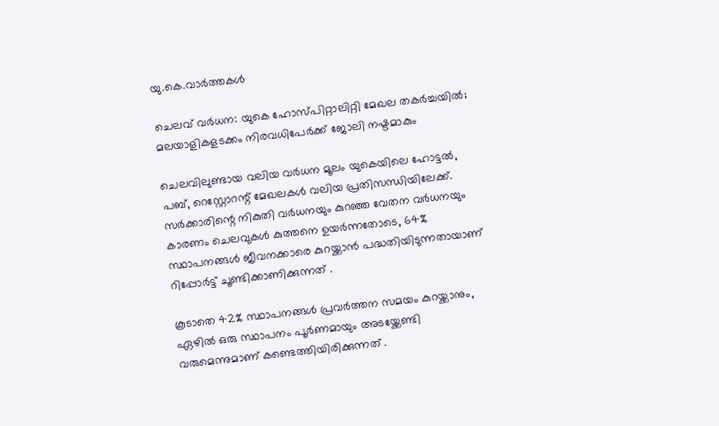യു.കെ.വാര്‍ത്തകള്‍

ചെലവ് വര്‍ധന: യുകെ ഹോസ്പിറ്റാലിറ്റി മേഖല തകര്‍ച്ചയില്‍; മലയാളികളടക്കം നിരവധിപേര്‍ക്ക് ജോലി നഷ്ടമാകും

ചെലവിലുണ്ടായ വലിയ വര്‍ധന മൂലം യുകെയിലെ ഹോട്ടല്‍, പബ്, റെസ്റ്റോറന്റ് മേഖലകള്‍ വലിയ പ്രതിസന്ധിയിലേക്ക്. സര്‍ക്കാരിന്റെ നികുതി വര്‍ധനയും കുറഞ്ഞ വേതന വര്‍ധനയും കാരണം ചെലവുകള്‍ കുത്തനെ ഉയര്‍ന്നതോടെ, 64% സ്ഥാപനങ്ങള്‍ ജീവനക്കാരെ കുറയ്ക്കാന്‍ പദ്ധതിയിടുന്നതായാണ് റിപ്പോര്‍ട്ട് ചൂണ്ടിക്കാണിക്കുന്നത് .

കൂടാതെ 42% സ്ഥാപനങ്ങള്‍ പ്രവര്‍ത്തന സമയം കുറയ്ക്കാനും, ഏഴില്‍ ഒരു സ്ഥാപനം പൂര്‍ണമായും അടയ്ക്കേണ്ടി വരുമെന്നുമാണ് കണ്ടെത്തിയിരിക്കുന്നത് .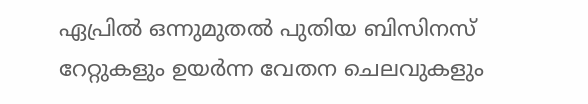ഏപ്രില്‍ ഒന്നുമുതല്‍ പുതിയ ബിസിനസ് റേറ്റുകളും ഉയര്‍ന്ന വേതന ചെലവുകളും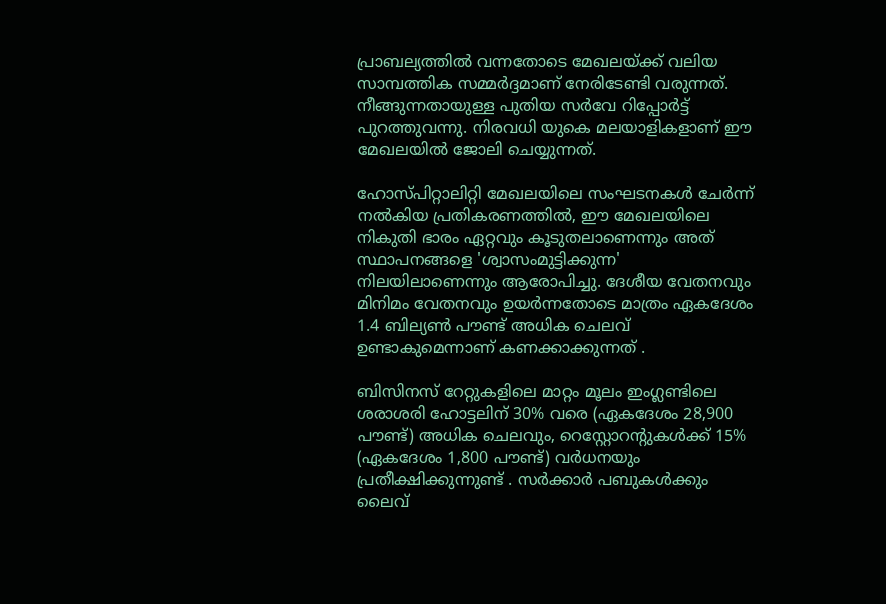പ്രാബല്യത്തില്‍ വന്നതോടെ മേഖലയ്ക്ക് വലിയ സാമ്പത്തിക സമ്മര്‍ദ്ദമാണ് നേരിടേണ്ടി വരുന്നത്.
നീങ്ങുന്നതായുള്ള പുതിയ സര്‍വേ റിപ്പോര്‍ട്ട് പുറത്തുവന്നു. നിരവധി യുകെ മലയാളികളാണ് ഈ മേഖലയില്‍ ജോലി ചെയ്യുന്നത്.

ഹോസ്പിറ്റാലിറ്റി മേഖലയിലെ സംഘടനകള്‍ ചേര്‍ന്ന് നല്‍കിയ പ്രതികരണത്തില്‍, ഈ മേഖലയിലെ നികുതി ഭാരം ഏറ്റവും കൂടുതലാണെന്നും അത് സ്ഥാപനങ്ങളെ 'ശ്വാസംമുട്ടിക്കുന്ന' നിലയിലാണെന്നും ആരോപിച്ചു. ദേശീയ വേതനവും മിനിമം വേതനവും ഉയര്‍ന്നതോടെ മാത്രം ഏകദേശം 1.4 ബില്യണ്‍ പൗണ്ട് അധിക ചെലവ് ഉണ്ടാകുമെന്നാണ് കണക്കാക്കുന്നത് .

ബിസിനസ് റേറ്റുകളിലെ മാറ്റം മൂലം ഇംഗ്ലണ്ടിലെ ശരാശരി ഹോട്ടലിന് 30% വരെ (ഏകദേശം 28,900 പൗണ്ട്) അധിക ചെലവും, റെസ്റ്റോറന്റുകള്‍ക്ക് 15% (ഏകദേശം 1,800 പൗണ്ട്) വര്‍ധനയും പ്രതീക്ഷിക്കുന്നുണ്ട് . സര്‍ക്കാര്‍ പബുകള്‍ക്കും ലൈവ്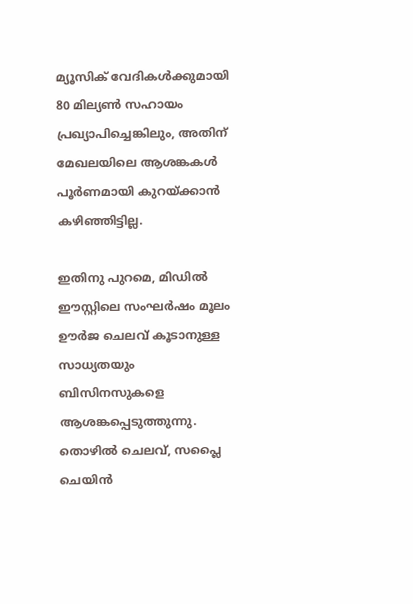മ്യൂസിക് വേദികള്‍ക്കുമായി 80 മില്യണ്‍ സഹായം പ്രഖ്യാപിച്ചെങ്കിലും, അതിന് മേഖലയിലെ ആശങ്കകള്‍ പൂര്‍ണമായി കുറയ്ക്കാന്‍ കഴിഞ്ഞിട്ടില്ല.

ഇതിനു പുറമെ, മിഡില്‍ ഈസ്റ്റിലെ സംഘര്‍ഷം മൂലം ഊര്‍ജ ചെലവ് കൂടാനുള്ള സാധ്യതയും ബിസിനസുകളെ ആശങ്കപ്പെടുത്തുന്നു. തൊഴില്‍ ചെലവ്, സപ്ലൈ ചെയിന്‍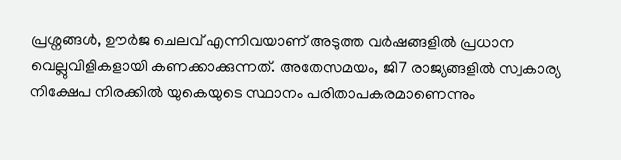പ്രശ്നങ്ങള്‍, ഊര്‍ജ ചെലവ് എന്നിവയാണ് അടുത്ത വര്‍ഷങ്ങളില്‍ പ്രധാന വെല്ലുവിളികളായി കണക്കാക്കുന്നത്. അതേസമയം, ജി7 രാജ്യങ്ങളില്‍ സ്വകാര്യ നിക്ഷേപ നിരക്കില്‍ യുകെയുടെ സ്ഥാനം പരിതാപകരമാണെന്നും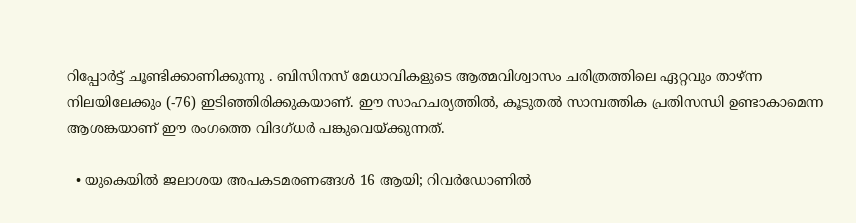റിപ്പോര്‍ട്ട് ചൂണ്ടിക്കാണിക്കുന്നു . ബിസിനസ് മേധാവികളുടെ ആത്മവിശ്വാസം ചരിത്രത്തിലെ ഏറ്റവും താഴ്ന്ന നിലയിലേക്കും (-76) ഇടിഞ്ഞിരിക്കുകയാണ്. ഈ സാഹചര്യത്തില്‍, കൂടുതല്‍ സാമ്പത്തിക പ്രതിസന്ധി ഉണ്ടാകാമെന്ന ആശങ്കയാണ് ഈ രംഗത്തെ വിദഗ്ധര്‍ പങ്കുവെയ്ക്കുന്നത്.

  • യുകെയില്‍ ജലാശയ അപകടമരണങ്ങള്‍ 16 ആയി; റിവര്‍ഡോണില്‍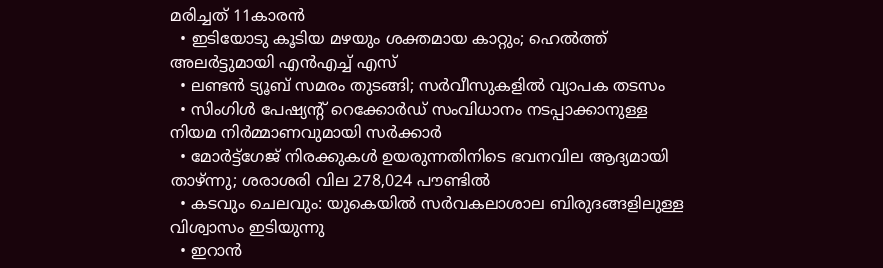മരിച്ചത് 11കാരന്‍
  • ഇടിയോടു കൂടിയ മഴയും ശക്തമായ കാറ്റും; ഹെല്‍ത്ത് അലര്‍ട്ടുമായി എന്‍എച്ച് എസ്
  • ലണ്ടന്‍ ട്യൂബ് സമരം തുടങ്ങി; സര്‍വീസുകളില്‍ വ്യാപക തടസം
  • സിംഗിള്‍ പേഷ്യന്റ് റെക്കോര്‍ഡ് സംവിധാനം നടപ്പാക്കാനുള്ള നിയമ നിര്‍മ്മാണവുമായി സര്‍ക്കാര്‍
  • മോര്‍ട്ട്‌ഗേജ് നിരക്കുകള്‍ ഉയരുന്നതിനിടെ ഭവനവില ആദ്യമായി താഴ്ന്നു; ശരാശരി വില 278,024 പൗണ്ടില്‍
  • കടവും ചെലവും: യുകെയില്‍ സര്‍വകലാശാല ബിരുദങ്ങളിലുള്ള വിശ്വാസം ഇടിയുന്നു
  • ഇറാന്‍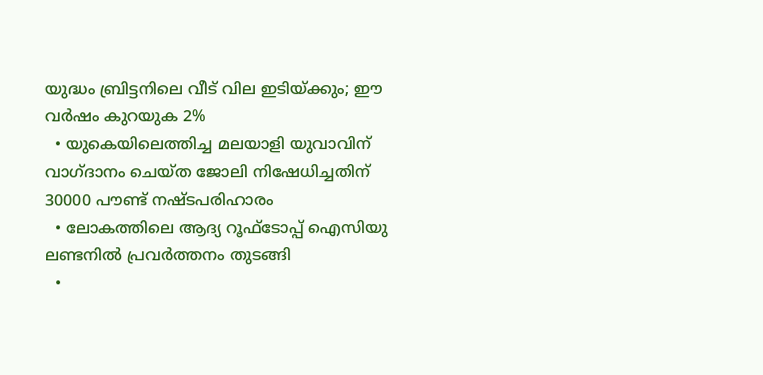യുദ്ധം ബ്രിട്ടനിലെ വീട് വില ഇടിയ്ക്കും; ഈ വര്‍ഷം കുറയുക 2%
  • യുകെയിലെത്തിച്ച മലയാളി യുവാവിന് വാഗ്ദാനം ചെയ്ത ജോലി നിഷേധിച്ചതിന് 30000 പൗണ്ട് നഷ്ടപരിഹാരം
  • ലോകത്തിലെ ആദ്യ റൂഫ്ടോപ്പ് ഐസിയു ലണ്ടനില്‍ പ്രവര്‍ത്തനം തുടങ്ങി
  •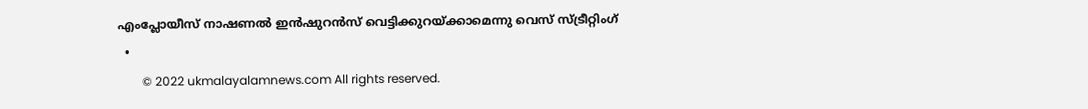എംപ്ലോയീസ് നാഷണല്‍ ഇന്‍ഷുറന്‍സ് വെട്ടിക്കുറയ്ക്കാമെന്നു വെസ് സ്ട്രീറ്റിംഗ്
  •
        © 2022 ukmalayalamnews.com All rights reserved.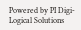Powered by PI Digi-Logical Solutions